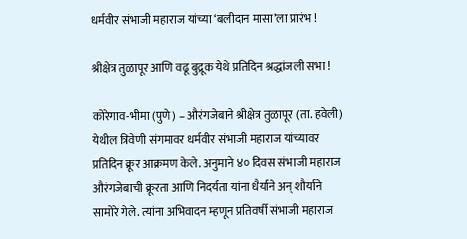धर्मवीर संभाजी महाराज यांच्या ‘बलीदान मासा’ला प्रारंभ !

श्रीक्षेत्र तुळापूर आणि वढू बुद्रूक येथे प्रतिदिन श्रद्धांजली सभा !

कोरेगाव-भीमा (पुणे) – औरंगजेबाने श्रीक्षेत्र तुळापूर (ता. हवेली) येथील त्रिवेणी संगमावर धर्मवीर संभाजी महाराज यांच्यावर प्रतिदिन क्रूर आक्रमण केले. अनुमाने ४० दिवस संभाजी महाराज औरंगजेबाची क्रूरता आणि निदर्यता यांना धैर्याने अन् शौर्याने सामोरे गेले. त्यांना अभिवादन म्हणून प्रतिवर्षी संभाजी महाराज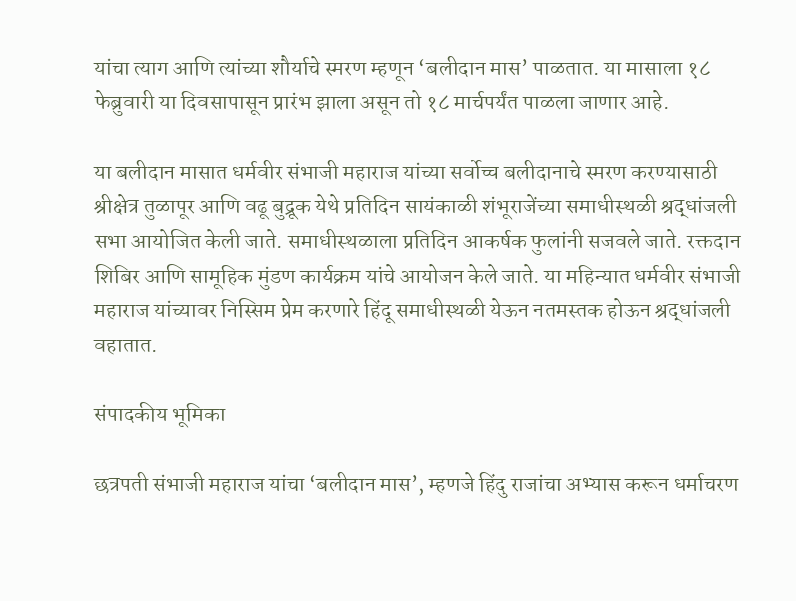यांचा त्याग आणि त्यांच्या शौर्याचे स्मरण म्हणून ‘बलीदान मास’ पाळतात. या मासाला १८ फेब्रुवारी या दिवसापासून प्रारंभ झाला असून तो १८ मार्चपर्यंत पाळला जाणार आहे.

या बलीदान मासात धर्मवीर संभाजी महाराज यांच्या सर्वोच्च बलीदानाचे स्मरण करण्यासाठी श्रीक्षेत्र तुळापूर आणि वढू बुद्रूक येथे प्रतिदिन सायंकाळी शंभूराजेंच्या समाधीस्थळी श्रद्धांजली सभा आयोजित केली जाते. समाधीस्थळाला प्रतिदिन आकर्षक फुलांनी सजवले जाते. रक्तदान शिबिर आणि सामूहिक मुंडण कार्यक्रम यांचे आयोजन केले जाते. या महिन्यात धर्मवीर संभाजी महाराज यांच्यावर निस्सिम प्रेम करणारे हिंदू समाधीस्थळी येऊन नतमस्तक होऊन श्रद्धांजली वहातात.

संपादकीय भूमिका

छत्रपती संभाजी महाराज यांचा ‘बलीदान मास’, म्हणजे हिंदु राजांचा अभ्यास करून धर्माचरण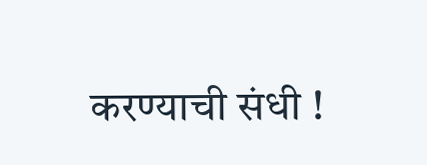करण्याची संधी !